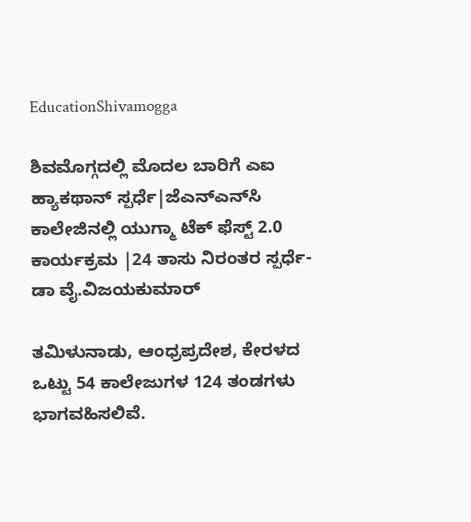EducationShivamogga

ಶಿವಮೊಗ್ಗದಲ್ಲಿ ಮೊದಲ ಬಾರಿಗೆ ಎಐ ಹ್ಯಾಕಥಾನ್ ಸ್ಪರ್ಧೆ|ಜೆಎನ್ಎನ್‌ಸಿ ಕಾಲೇಜಿನಲ್ಲಿ ಯುಗ್ಮಾ ಟೆಕ್ ಫೆಸ್ಟ್ 2.0 ಕಾರ್ಯಕ್ರಮ |24 ತಾಸು ನಿರಂತರ ಸ್ಪರ್ಧೆ-ಡಾ ವೈ.ವಿಜಯಕುಮಾರ್

ತಮಿಳುನಾಡು, ಆಂಧ್ರಪ್ರದೇಶ, ಕೇರಳದ ಒಟ್ಟು 54 ಕಾಲೇಜುಗಳ 124 ತಂಡಗಳು ಭಾಗವಹಿಸಲಿವೆ.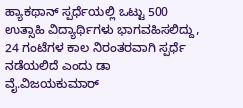ಹ್ಯಾಕಥಾನ್ ಸ್ಪರ್ಧೆಯಲ್ಲಿ ಒಟ್ಟು 500 ಉತ್ಸಾಹಿ ವಿದ್ಯಾರ್ಥಿಗಳು ಭಾಗವಹಿಸಲಿದ್ದು, 24 ಗಂಟೆಗಳ ಕಾಲ ನಿರಂತರವಾಗಿ ಸ್ಪರ್ಧೆ ನಡೆಯಲಿದೆ ಎಂದು ಡಾ ವೈ.ವಿಜಯಕುಮಾರ್‌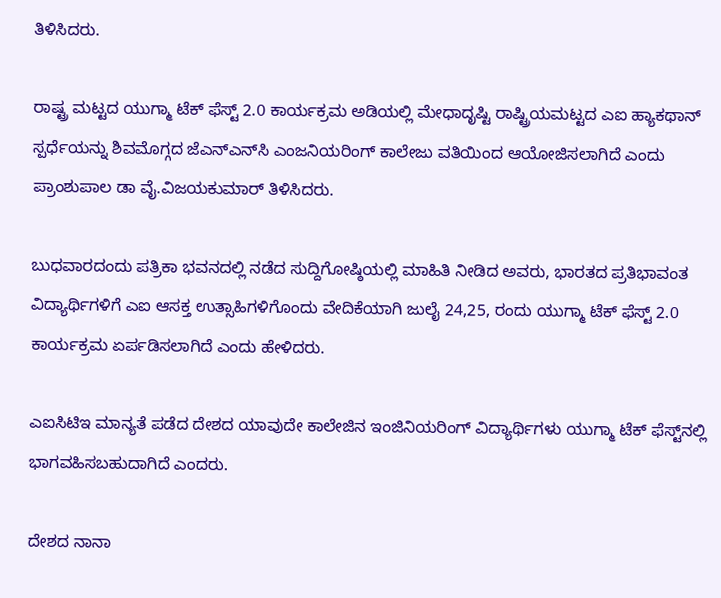ತಿಳಿಸಿದರು.

ರಾಷ್ಟ್ರ ಮಟ್ಟದ ಯುಗ್ಮಾ ಟೆಕ್ ಫೆಸ್ಟ್ 2.0 ಕಾರ್ಯಕ್ರಮ ಅಡಿಯಲ್ಲಿ ಮೇಧಾದೃಷ್ಟಿ ರಾಷ್ಟ್ರಿಯಮಟ್ಟದ ಎಐ ಹ್ಯಾಕಥಾನ್ ಸ್ಪರ್ಧೆಯನ್ನು ಶಿವಮೊಗ್ಗದ ಜೆಎನ್ಎನ್‌ಸಿ ಎಂಜನಿಯರಿಂಗ್ ಕಾಲೇಜು ವತಿಯಿಂದ ಆಯೋಜಿಸಲಾಗಿದೆ ಎಂದು ಪ್ರಾಂಶುಪಾಲ ಡಾ ವೈ.ವಿಜಯಕುಮಾರ್ ತಿಳಿಸಿದರು.

ಬುಧವಾರದಂದು ಪತ್ರಿಕಾ ಭವನದಲ್ಲಿ ನಡೆದ ಸುದ್ದಿಗೋಷ್ಠಿಯಲ್ಲಿ ಮಾಹಿತಿ ನೀಡಿದ ಅವರು, ಭಾರತದ ಪ್ರತಿಭಾವಂತ ವಿದ್ಯಾರ್ಥಿಗಳಿಗೆ ಎಐ ಆಸಕ್ತ ಉತ್ಸಾಹಿಗಳಿಗೊಂದು ವೇದಿಕೆಯಾಗಿ ಜುಲೈ 24,25, ರಂದು ಯುಗ್ಮಾ ಟೆಕ್ ಫೆಸ್ಟ್ 2.0 ಕಾರ್ಯಕ್ರಮ ಏರ್ಪಡಿಸಲಾಗಿದೆ ಎಂದು ಹೇಳಿದರು.

ಎಐಸಿಟಿಇ ಮಾನ್ಯತೆ ಪಡೆದ ದೇಶದ ಯಾವುದೇ ಕಾಲೇಜಿನ ಇಂಜಿನಿಯರಿಂಗ್ ವಿದ್ಯಾರ್ಥಿಗಳು ಯುಗ್ಮಾ ಟೆಕ್ ಫೆಸ್ಟ್‌ನಲ್ಲಿ ಭಾಗವಹಿಸಬಹುದಾಗಿದೆ ಎಂದರು.

ದೇಶದ ನಾನಾ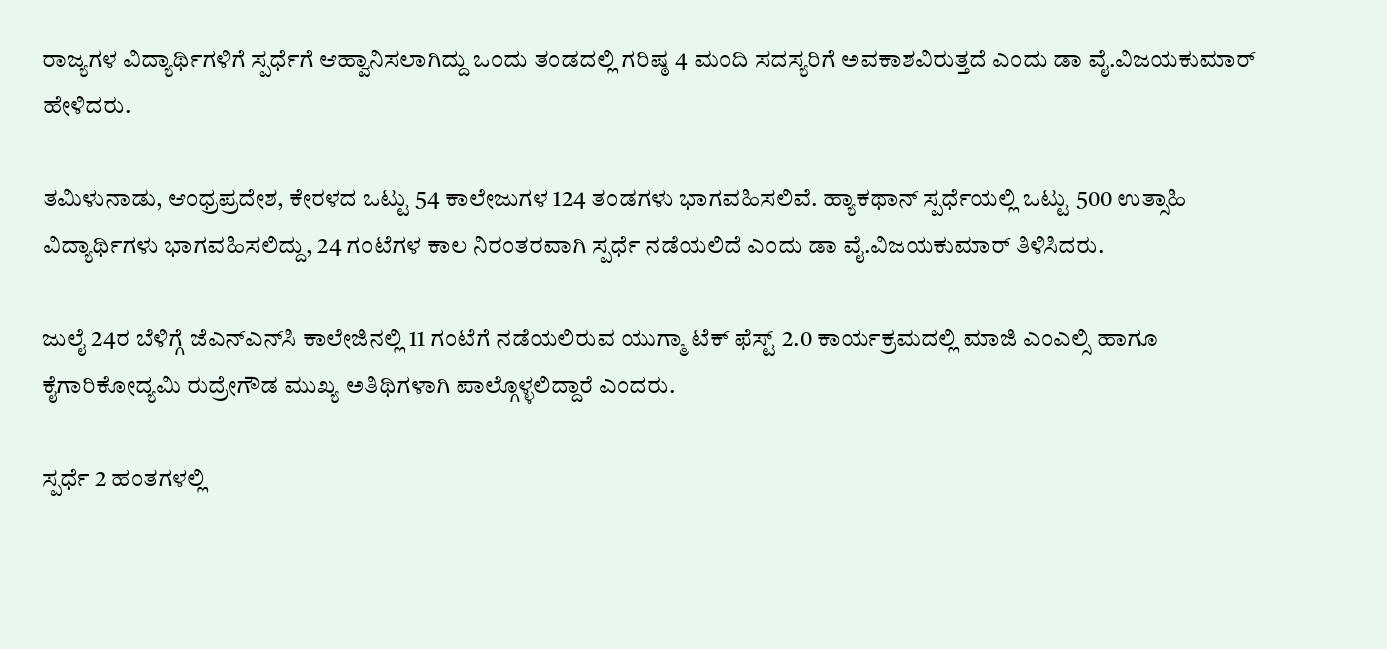ರಾಜ್ಯಗಳ ವಿದ್ಯಾರ್ಥಿಗಳಿಗೆ ಸ್ಪರ್ಧೆಗೆ ಆಹ್ವಾನಿಸಲಾಗಿದ್ದು ಒಂದು ತಂಡದಲ್ಲಿ ಗರಿಷ್ಠ 4 ಮಂದಿ ಸದಸ್ಯರಿಗೆ ಅವಕಾಶವಿರುತ್ತದೆ ಎಂದು ಡಾ ವೈ.ವಿಜಯಕುಮಾರ್‌ ಹೇಳಿದರು.

ತಮಿಳುನಾಡು, ಆಂಧ್ರಪ್ರದೇಶ, ಕೇರಳದ ಒಟ್ಟು 54 ಕಾಲೇಜುಗಳ 124 ತಂಡಗಳು ಭಾಗವಹಿಸಲಿವೆ. ಹ್ಯಾಕಥಾನ್ ಸ್ಪರ್ಧೆಯಲ್ಲಿ ಒಟ್ಟು 500 ಉತ್ಸಾಹಿ ವಿದ್ಯಾರ್ಥಿಗಳು ಭಾಗವಹಿಸಲಿದ್ದು, 24 ಗಂಟೆಗಳ ಕಾಲ ನಿರಂತರವಾಗಿ ಸ್ಪರ್ಧೆ ನಡೆಯಲಿದೆ ಎಂದು ಡಾ ವೈ.ವಿಜಯಕುಮಾರ್‌ ತಿಳಿಸಿದರು.

ಜುಲೈ 24ರ ಬೆಳಿಗ್ಗೆ ಜೆಎನ್ಎನ್‌ಸಿ ಕಾಲೇಜಿನಲ್ಲಿ 11 ಗಂಟೆಗೆ ನಡೆಯಲಿರುವ ಯುಗ್ಮಾ ಟೆಕ್ ಫೆಸ್ಟ್ 2.0 ಕಾರ್ಯಕ್ರಮದಲ್ಲಿ ಮಾಜಿ ಎಂಎಲ್ಸಿ ಹಾಗೂ ಕೈಗಾರಿಕೋದ್ಯಮಿ ರುದ್ರೇಗೌಡ ಮುಖ್ಯ ಅತಿಥಿಗಳಾಗಿ ಪಾಲ್ಗೊಳ್ಳಲಿದ್ದಾರೆ ಎಂದರು.

ಸ್ಪರ್ಧೆ 2 ಹಂತಗಳಲ್ಲಿ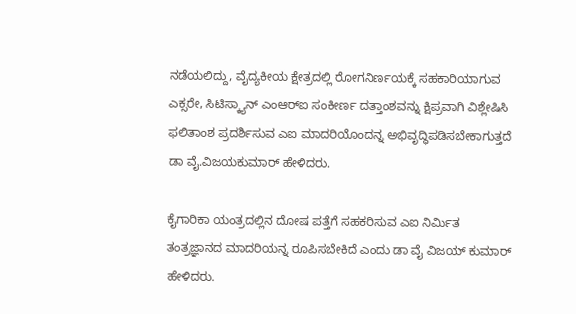ನಡೆಯಲಿದ್ದು, ವೈದ್ಯಕೀಯ ಕ್ಷೇತ್ರದಲ್ಲಿ ರೋಗನಿರ್ಣಯಕ್ಕೆ ಸಹಕಾರಿಯಾಗುವ ಎಕ್ಸರೇ, ಸಿಟಿಸ್ಕ್ಯಾನ್ ಎಂಆರ್‌ಐ ಸಂಕೀರ್ಣ ದತ್ತಾಂಶವನ್ನು ಕ್ಷಿಪ್ರವಾಗಿ ವಿಶ್ಲೇಷಿಸಿ ಫಲಿತಾಂಶ ಪ್ರದರ್ಶಿಸುವ ಎಐ ಮಾದರಿಯೊಂದನ್ನ ಅಭಿವೃದ್ಧಿಪಡಿಸಬೇಕಾಗುತ್ತದೆ ಡಾ ವೈ.ವಿಜಯಕುಮಾರ್ ಹೇಳಿದರು.

ಕೈಗಾರಿಕಾ ಯಂತ್ರದಲ್ಲಿನ ದೋಷ ಪತ್ತೆಗೆ ಸಹಕರಿಸುವ ಎಐ ನಿರ್ಮಿತ ತಂತ್ರಜ್ಞಾನದ ಮಾದರಿಯನ್ನ ರೂಪಿಸಬೇಕಿದೆ ಎಂದು ಡಾ ವೈ ವಿಜಯ್ ಕುಮಾರ್ ಹೇಳಿದರು.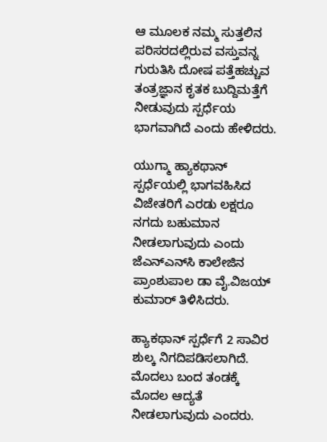ಆ ಮೂಲಕ ನಮ್ಮ ಸುತ್ತಲಿನ ಪರಿಸರದಲ್ಲಿರುವ ವಸ್ತುವನ್ನ ಗುರುತಿಸಿ ದೋಷ ಪತ್ತೆಹಚ್ಚುವ ತಂತ್ರಜ್ಞಾನ ಕೃತಕ ಬುದ್ದಿಮತ್ತೆಗೆ ನೀಡುವುದು ಸ್ಪರ್ಧೆಯ ಭಾಗವಾಗಿದೆ ಎಂದು ಹೇಳಿದರು.

ಯುಗ್ಮಾ ಹ್ಯಾಕಥಾನ್ ಸ್ಪರ್ಧೆಯಲ್ಲಿ ಭಾಗವಹಿಸಿದ ವಿಜೇತರಿಗೆ ಎರಡು ಲಕ್ಷರೂ ನಗದು ಬಹುಮಾನ ನೀಡಲಾಗುವುದು ಎಂದು ಜೆಎನ್ಎನ್‌ಸಿ ಕಾಲೇಜಿನ ಪ್ರಾಂಶುಪಾಲ ಡಾ ವೈ.ವಿಜಯ್ ಕುಮಾರ್ ತಿಳಿಸಿದರು.

ಹ್ಯಾಕಥಾನ್ ಸ್ಪರ್ಧೆಗೆ 2 ಸಾವಿರ ಶುಲ್ಕ ನಿಗದಿಪಡಿಸಲಾಗಿದೆ. ಮೊದಲು ಬಂದ ತಂಡಕ್ಕೆ ಮೊದಲ ಆದ್ಯತೆ ನೀಡಲಾಗುವುದು ಎಂದರು.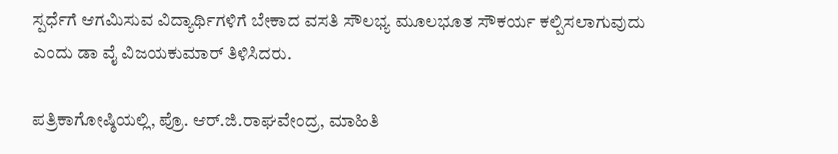ಸ್ಪರ್ಧೆಗೆ ಆಗಮಿಸುವ ವಿದ್ಯಾರ್ಥಿಗಳಿಗೆ ಬೇಕಾದ ವಸತಿ ಸೌಲಭ್ಯ ಮೂಲಭೂತ ಸೌಕರ್ಯ ಕಲ್ಪಿಸಲಾಗುವುದು ಎಂದು ಡಾ ವೈ ವಿಜಯಕುಮಾರ್ ತಿಳಿಸಿದರು.

ಪತ್ರಿಕಾಗೋಷ್ಠಿಯಲ್ಲಿ, ಪ್ರೊ. ಆರ್.ಜಿ.ರಾಘವೇಂದ್ರ, ಮಾಹಿತಿ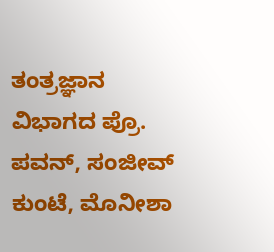ತಂತ್ರಜ್ಞಾನ ವಿಭಾಗದ ಪ್ರೊ. ಪವನ್, ಸಂಜೀವ್ ಕುಂಟೆ, ಮೊನೀಶಾ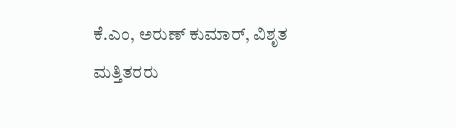ಕೆ.ಎಂ, ಅರುಣ್ ಕುಮಾರ್, ವಿಶೃತ ಮತ್ತಿತರರು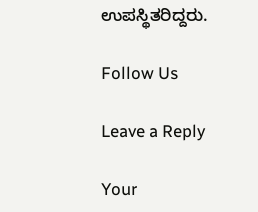ಉಪಸ್ಥಿತರಿದ್ದರು.

Follow Us

Leave a Reply

Your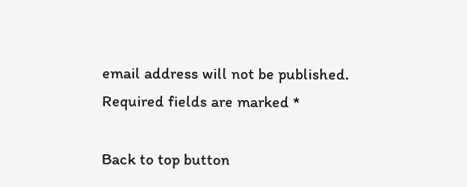email address will not be published. Required fields are marked *

Back to top button